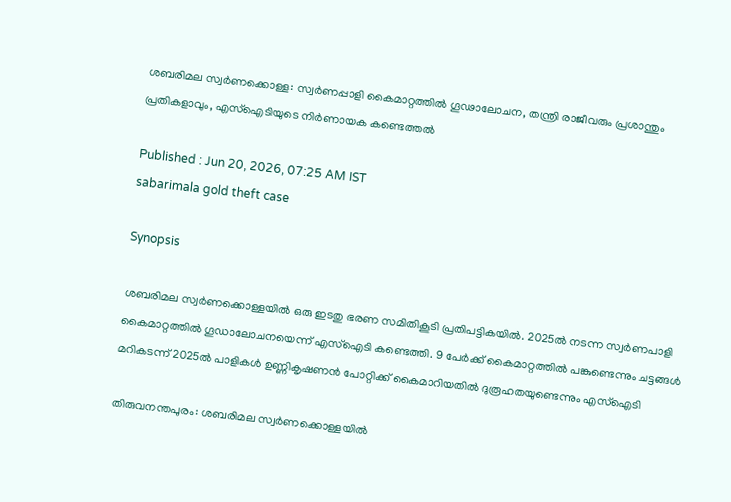ശബരിമല സ്വർണക്കൊള്ള: സ്വർണപ്പാളി കൈമാറ്റത്തിൽ ഗൂഢാലോചന, തന്ത്രി രാജീവരും പ്രശാന്തും പ്രതികളാവും, എസ്ഐടിയുടെ നിർണായക കണ്ടെത്തൽ

Published : Jun 20, 2026, 07:25 AM IST
sabarimala gold theft case

Synopsis

ശബരിമല സ്വർണക്കൊള്ളയിൽ ഒരു ഇടതു ഭരണ സമിതികൂടി പ്രതിപട്ടികയിൽ. 2025ൽ നടന്ന സ്വർണപാളി കൈമാറ്റത്തിൽ ഗൂഡാലോചനയെന്ന് എസ്ഐടി കണ്ടെത്തി. 9 പേർക്ക് കൈമാറ്റത്തിൽ പങ്കുണ്ടെന്നും ചട്ടങ്ങള്‍ മറികടന്ന് 2025ൽ പാളികള്‍ ഉണ്ണികൃഷണൻ പോറ്റിക്ക് കൈമാറിയതിൽ ദുരൂഹതയുണ്ടെന്നും എസ്ഐടി

തിരുവനന്തപുരം: ശബരിമല സ്വർണക്കൊള്ളയിൽ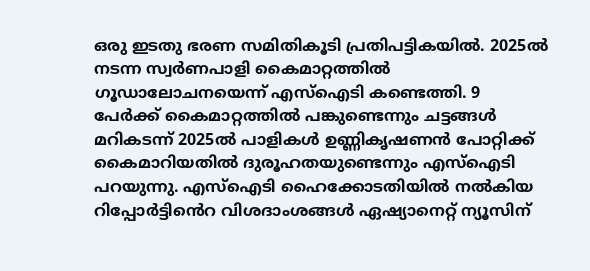ഒരു ഇടതു ഭരണ സമിതികൂടി പ്രതിപട്ടികയിൽ. 2025ൽ നടന്ന സ്വർണപാളി കൈമാറ്റത്തിൽ ഗൂഡാലോചനയെന്ന് എസ്ഐടി കണ്ടെത്തി. 9 പേർക്ക് കൈമാറ്റത്തിൽ പങ്കുണ്ടെന്നും ചട്ടങ്ങള്‍ മറികടന്ന് 2025ൽ പാളികള്‍ ഉണ്ണികൃഷണൻ പോറ്റിക്ക് കൈമാറിയതിൽ ദുരൂഹതയുണ്ടെന്നും എസ്ഐടി പറയുന്നു. എസ്ഐടി ഹൈക്കോടതിയിൽ നൽകിയ റിപ്പോർട്ടിൻെറ വിശദാംശങ്ങൾ ഏഷ്യാനെറ്റ് ന്യൂസിന്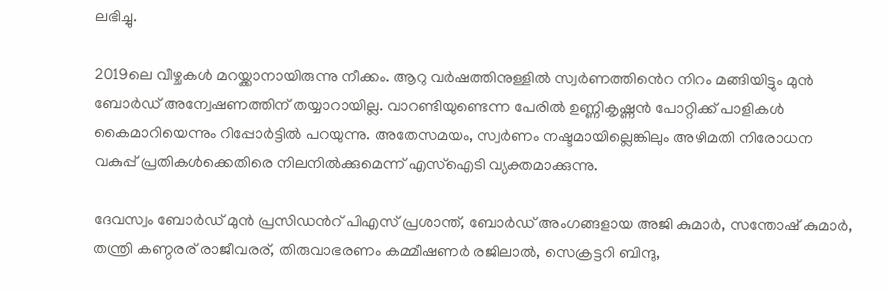ലഭിച്ചു.

2019ലെ വീഴ്ചകള്‍ മറയ്ക്കാനായിരുന്നു നീക്കം. ആറു വർഷത്തിനുള്ളിൽ സ്വർണത്തിൻെറ നിറം മങ്ങിയിട്ടും മുൻ ബോർഡ് അന്വേഷണത്തിന് തയ്യാറായില്ല. വാറണ്ടിയുണ്ടെന്ന പേരിൽ ഉണ്ണികൃഷ്ണൻ പോറ്റിക്ക് പാളികള്‍ കൈമാറിയെന്നും റിപ്പോർട്ടിൽ പറയുന്നു. അതേസമയം, സ്വർണം നഷ്ടമായില്ലെങ്കിലും അഴിമതി നിരോധന വകുപ്പ് പ്രതികള്‍ക്കെതിരെ നിലനിൽക്കുമെന്ന് എസ്ഐടി വ്യക്തമാക്കുന്നു.

ദേവസ്വം ബോർഡ് മുൻ പ്രസിഡൻറ് പിഎസ് പ്രശാന്ത്, ബോർഡ് അംഗങ്ങളായ അജി കുമാർ, സന്തോഷ് കുമാർ, തന്ത്രി കണ്ഠരര് രാജീവരര്, തിരുവാഭരണം കമ്മീഷണർ രജിലാൽ, സെക്രട്ടറി ബിന്ദു,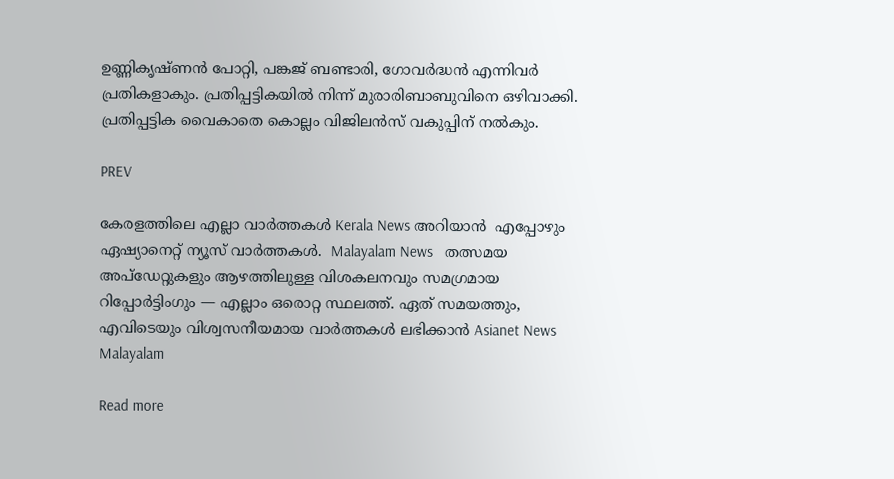ഉണ്ണികൃഷ്ണൻ പോറ്റി, പങ്കജ് ബണ്ടാരി, ഗോവർദ്ധൻ എന്നിവർ പ്രതികളാകും. പ്രതിപ്പട്ടികയിൽ നിന്ന് മുരാരിബാബുവിനെ ഒഴിവാക്കി. പ്രതിപ്പട്ടിക വൈകാതെ കൊല്ലം വിജിലൻസ് വകുപ്പിന് നൽകും.

PREV

കേരളത്തിലെ എല്ലാ വാർത്തകൾ Kerala News അറിയാൻ  എപ്പോഴും ഏഷ്യാനെറ്റ് ന്യൂസ് വാർത്തകൾ.  Malayalam News   തത്സമയ അപ്‌ഡേറ്റുകളും ആഴത്തിലുള്ള വിശകലനവും സമഗ്രമായ റിപ്പോർട്ടിംഗും — എല്ലാം ഒരൊറ്റ സ്ഥലത്ത്. ഏത് സമയത്തും, എവിടെയും വിശ്വസനീയമായ വാർത്തകൾ ലഭിക്കാൻ Asianet News Malayalam

Read more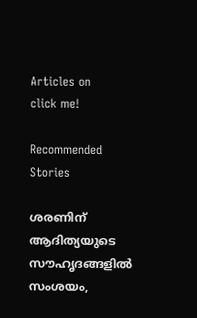Articles on
click me!

Recommended Stories

ശരണിന് ആദിത്യയുടെ സൗഹൃദങ്ങളിൽ സംശയം,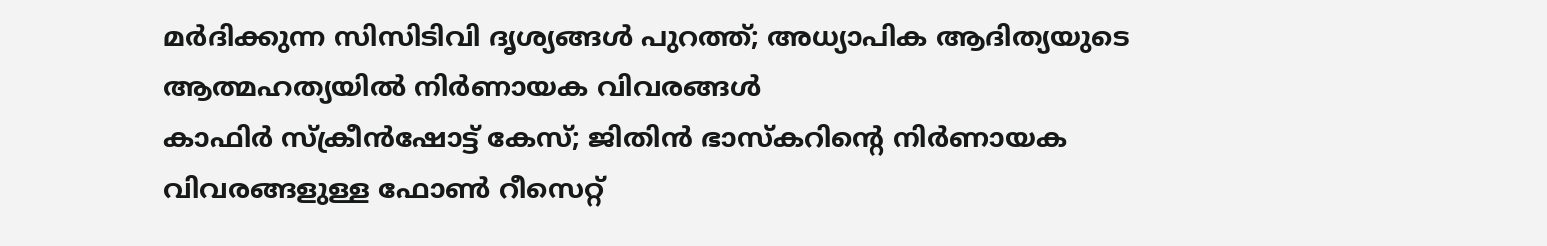മർദിക്കുന്ന സിസിടിവി ദൃശ്യങ്ങൾ പുറത്ത്; അധ്യാപിക ആദിത്യയുടെ ആത്മഹത്യയിൽ നിർണായക വിവരങ്ങൾ
കാഫിർ സ്ക്രീൻഷോട്ട് കേസ്; ജിതിൻ ഭാസ്കറിൻ്റെ നിർണായക വിവരങ്ങളുള്ള ഫോൺ റീസെറ്റ്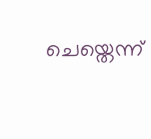ചെയ്തെന്ന്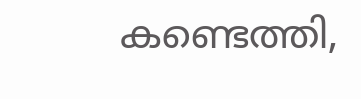കണ്ടെത്തി,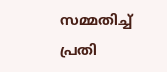സമ്മതിച്ച് പ്രതി